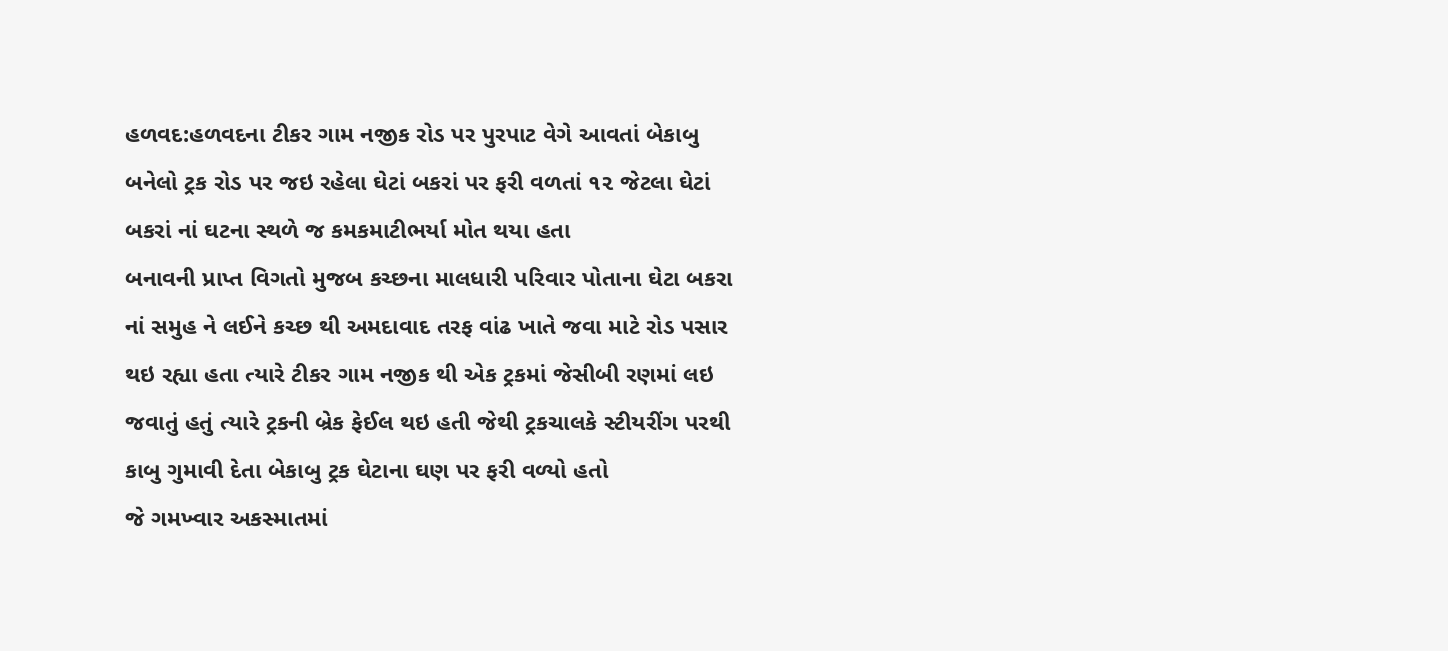હળવદ:હળવદના ટીકર ગામ નજીક રોડ પર પુરપાટ વેગે આવતાં બેકાબુ બનેલો ટ્રક રોડ પર જઇ રહેલા ઘેટાં બકરાં પર ફરી વળતાં ૧૨ જેટલા ઘેટાં બકરાં નાં ઘટના સ્થળે જ કમકમાટીભર્યા મોત થયા હતા
બનાવની પ્રાપ્ત વિગતો મુજબ કચ્છના માલધારી પરિવાર પોતાના ઘેટા બકરા નાં સમુહ ને લઈને કચ્છ થી અમદાવાદ તરફ વાંઢ ખાતે જવા માટે રોડ પસાર થઇ રહ્યા હતા ત્યારે ટીકર ગામ નજીક થી એક ટ્રકમાં જેસીબી રણમાં લઇ જવાતું હતું ત્યારે ટ્રકની બ્રેક ફેઈલ થઇ હતી જેથી ટ્રકચાલકે સ્ટીયરીંગ પરથી કાબુ ગુમાવી દેતા બેકાબુ ટ્રક ઘેટાના ઘણ પર ફરી વળ્યો હતો
જે ગમખ્વાર અકસ્માતમાં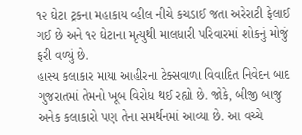૧૨ ઘેટા ટ્રકના મહાકાય વ્હીલ નીચે કચડાઈ જતા અરેરાટી ફેલાઈ ગઈ છે અને ૧૨ ઘેટાના મૃત્યુથી માલધારી પરિવારમાં શોકનું મોજું ફરી વળ્યું છે.
હાસ્ય કલાકાર માયા આહીરના ટેક્સવાળા વિવાદિત નિવેદન બાદ ગુજરાતમાં તેમનો ખૂબ વિરોધ થઈ રહ્યો છે. જોકે, બીજી બાજુ અનેક કલાકારો પણ તેના સમર્થનમાં આવ્યા છે. આ વચ્ચે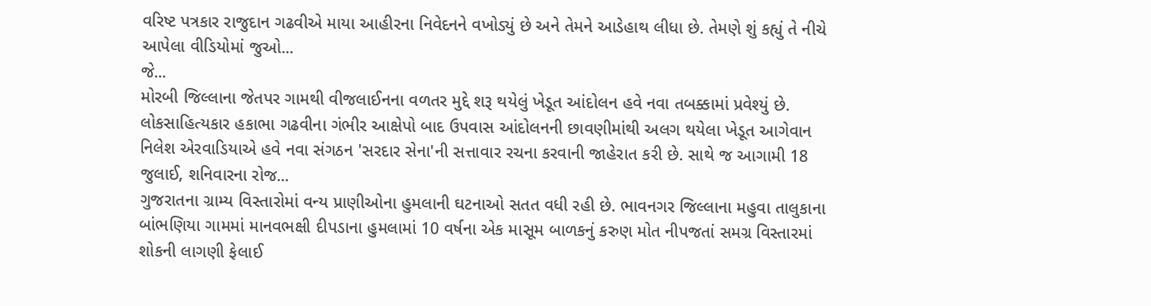વરિષ્ટ પત્રકાર રાજુદાન ગઢવીએ માયા આહીરના નિવેદનને વખોડ્યું છે અને તેમને આડેહાથ લીધા છે. તેમણે શું કહ્યું તે નીચે આપેલા વીડિયોમાં જુઓ...
જે...
મોરબી જિલ્લાના જેતપર ગામથી વીજલાઈનના વળતર મુદ્દે શરૂ થયેલું ખેડૂત આંદોલન હવે નવા તબક્કામાં પ્રવેશ્યું છે. લોકસાહિત્યકાર હકાભા ગઢવીના ગંભીર આક્ષેપો બાદ ઉપવાસ આંદોલનની છાવણીમાંથી અલગ થયેલા ખેડૂત આગેવાન નિલેશ એરવાડિયાએ હવે નવા સંગઠન 'સરદાર સેના'ની સત્તાવાર રચના કરવાની જાહેરાત કરી છે. સાથે જ આગામી 18 જુલાઈ, શનિવારના રોજ...
ગુજરાતના ગ્રામ્ય વિસ્તારોમાં વન્ય પ્રાણીઓના હુમલાની ઘટનાઓ સતત વધી રહી છે. ભાવનગર જિલ્લાના મહુવા તાલુકાના બાંભણિયા ગામમાં માનવભક્ષી દીપડાના હુમલામાં 10 વર્ષના એક માસૂમ બાળકનું કરુણ મોત નીપજતાં સમગ્ર વિસ્તારમાં શોકની લાગણી ફેલાઈ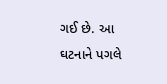ગઈ છે. આ ઘટનાને પગલે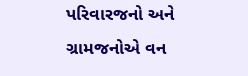પરિવારજનો અને ગ્રામજનોએ વન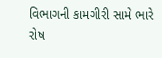વિભાગની કામગીરી સામે ભારે રોષ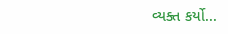વ્યક્ત કર્યો...